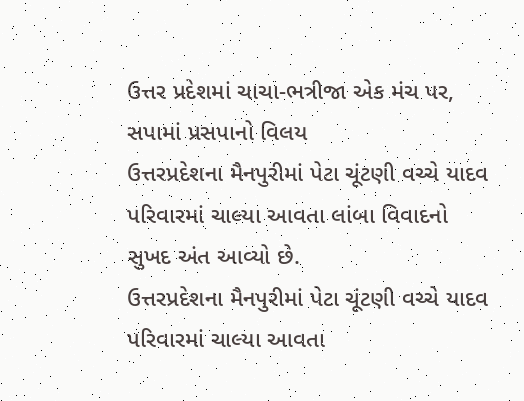ઉત્તર પ્રદેશમાં ચાચા-ભત્રીજા એક મંચ પર, સપામાં પ્રસપાનો વિલય
ઉત્તરપ્રદેશના મૈનપુરીમાં પેટા ચૂંટણી વચ્ચે યાદવ પરિવારમાં ચાલ્યા આવતા લાંબા વિવાદનો સુખદ અંત આવ્યો છે.
ઉત્તરપ્રદેશના મૈનપુરીમાં પેટા ચૂંટણી વચ્ચે યાદવ પરિવારમાં ચાલ્યા આવતા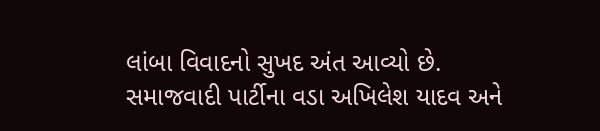લાંબા વિવાદનો સુખદ અંત આવ્યો છે. સમાજવાદી પાર્ટીના વડા અખિલેશ યાદવ અને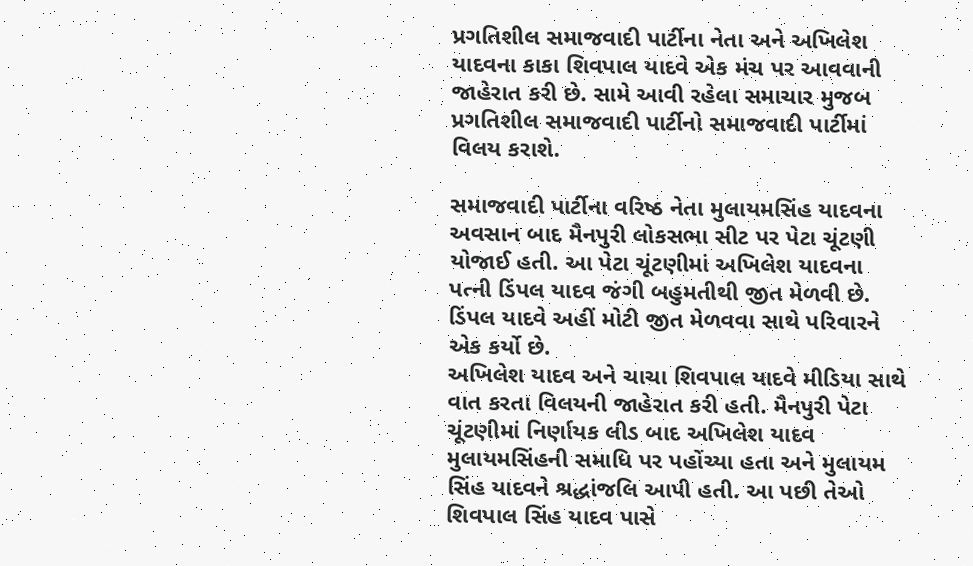પ્રગતિશીલ સમાજવાદી પાર્ટીના નેતા અને અખિલેશ યાદવના કાકા શિવપાલ યાદવે એક મંચ પર આવવાની જાહેરાત કરી છે. સામે આવી રહેલા સમાચાર મુજબ પ્રગતિશીલ સમાજવાદી પાર્ટીનો સમાજવાદી પાર્ટીમાં વિલય કરાશે.

સમાજવાદી પાર્ટીના વરિષ્ઠ નેતા મુલાયમસિંહ યાદવના અવસાન બાદ મૈનપુરી લોકસભા સીટ પર પેટા ચૂંટણી યોજાઈ હતી. આ પેટા ચૂંટણીમાં અખિલેશ યાદવના પત્ની ડિંપલ યાદવ જંગી બહુમતીથી જીત મેળવી છે. ડિંપલ યાદવે અહીં મોટી જીત મેળવવા સાથે પરિવારને એક કર્યો છે.
અખિલેશ યાદવ અને ચાચા શિવપાલ યાદવે મીડિયા સાથે વાત કરતા વિલયની જાહેરાત કરી હતી. મૈનપુરી પેટા ચૂંટણીમાં નિર્ણાયક લીડ બાદ અખિલેશ યાદવ મુલાયમસિંહની સમાધિ પર પહોંચ્યા હતા અને મુલાયમ સિંહ યાદવને શ્રદ્ધાંજલિ આપી હતી. આ પછી તેઓ શિવપાલ સિંહ યાદવ પાસે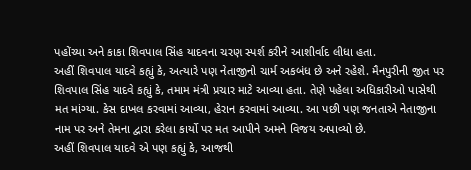પહોંચ્યા અને કાકા શિવપાલ સિંહ યાદવના ચરણ સ્પર્શ કરીને આશીર્વાદ લીધા હતા.
અહીં શિવપાલ યાદવે કહ્યું કે, અત્યારે પણ નેતાજીનો ચાર્મ અકબંધ છે અને રહેશે. મૈનપુરીની જીત પર શિવપાલ સિંહ યાદવે કહ્યું કે, તમામ મંત્રી પ્રચાર માટે આવ્યા હતા. તેણે પહેલા અધિકારીઓ પાસેથી મત માંગ્યા. કેસ દાખલ કરવામાં આવ્યા, હેરાન કરવામાં આવ્યા. આ પછી પણ જનતાએ નેતાજીના નામ પર અને તેમના દ્વારા કરેલા કાર્યો પર મત આપીને અમને વિજય અપાવ્યો છે.
અહીં શિવપાલ યાદવે એ પણ કહ્યું કે, આજથી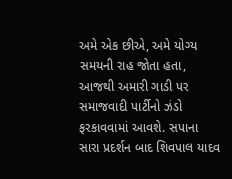અમે એક છીએ, અમે યોગ્ય સમયની રાહ જોતા હતા, આજથી અમારી ગાડી પર સમાજવાદી પાર્ટીનો ઝંડો ફરકાવવામાં આવશે. સપાના સારા પ્રદર્શન બાદ શિવપાલ યાદવ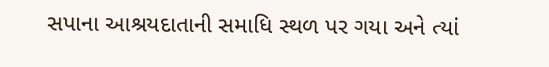સપાના આશ્રયદાતાની સમાધિ સ્થળ પર ગયા અને ત્યાં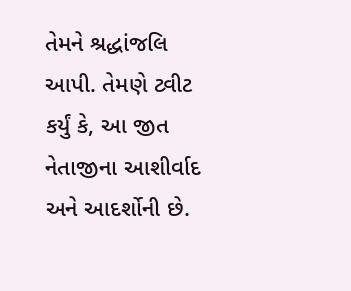તેમને શ્રદ્ધાંજલિ આપી. તેમણે ટ્વીટ કર્યું કે, આ જીત નેતાજીના આશીર્વાદ અને આદર્શોની છે.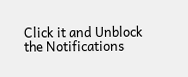Click it and Unblock the Notifications